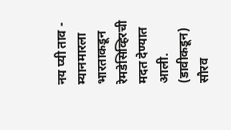नय प्यी ताव - म्यानमारला भारताकडून रेमडेसिव्हिरची मदत देण्यात आली. (डावीकडून) सौरव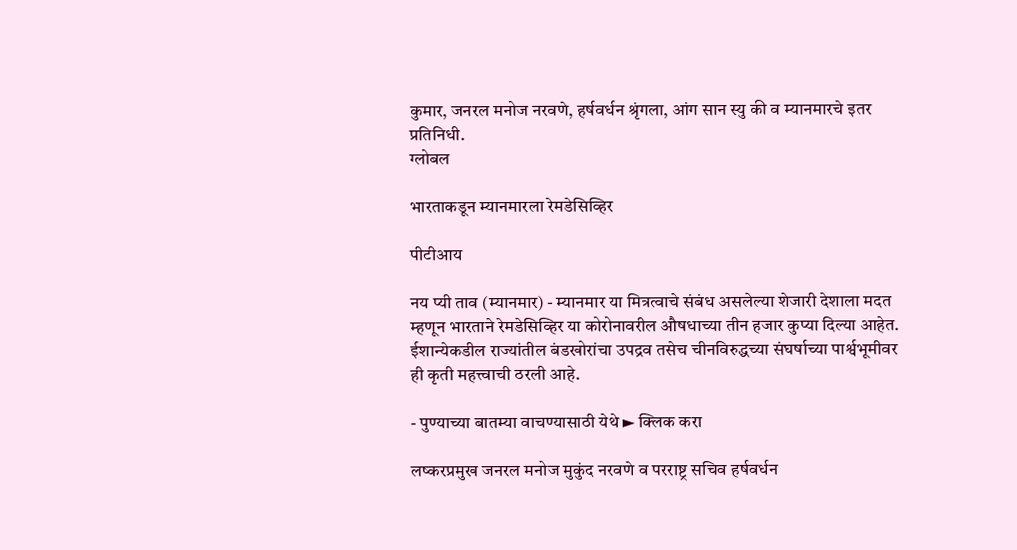कुमार, जनरल मनोज नरवणे, हर्षवर्धन श्रृंगला, आंग सान स्यु की व म्यानमारचे इतर प्रतिनिधी.
ग्लोबल

भारताकडून म्यानमारला रेमडेसिव्हिर

पीटीआय

नय प्यी ताव (म्यानमार) - म्यानमार या मित्रत्वाचे संबंध असलेल्या शेजारी देशाला मदत म्हणून भारताने रेमडेसिव्हिर या कोरोनावरील औषधाच्या तीन हजार कुप्या दिल्या आहेत. ईशान्येकडील राज्यांतील बंडखोरांचा उपद्रव तसेच चीनविरुद्धच्या संघर्षाच्या पार्श्वभूमीवर ही कृती महत्त्वाची ठरली आहे.

- पुण्याच्या बातम्या वाचण्यासाठी येथे ► क्लिक करा

लष्करप्रमुख जनरल मनोज मुकुंद नरवणे व परराष्ट्र सचिव हर्षवर्धन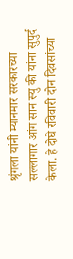श्रृंगला यांनी म्यानमार सरकारच्या सल्लागार आंग सान स्यु की यांना सुपुर्द केला. हे दोघे रविवारी दोन दिवसांच्या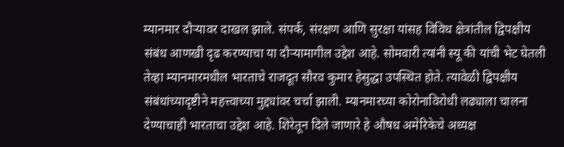म्यानमार दौऱ्यावर दाखल झाले. संपर्क, संरक्षण आणि सुरक्षा यांसह विविध क्षेत्रांतील द्विपक्षीय संबंध आणखी दृढ करण्याचा या दौऱ्यामागील उद्देश आहे. सोमवारी त्यांनी स्यू की यांची भेट घेतली तेव्हा म्यानमारमधील भारताचे राजदूत सौरव कुमार हेसुद्धा उपस्थित होते. त्यावेळी द्विपक्षीय संबंधांच्यादृष्टीने महत्त्वाच्या मुद्द्यांवर चर्चा झाली. म्यानमारच्या कोरोनाविरोधी लढ्याला चालना देण्याचाही भारताचा उद्देश आहे. शिरेतून दिले जाणारे हे औषध अमेरिकेचे अध्यक्ष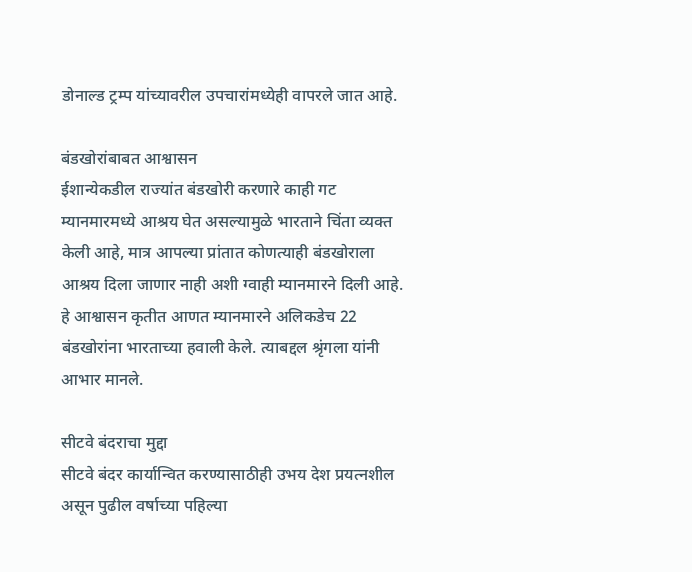डोनाल्ड ट्रम्प यांच्यावरील उपचारांमध्येही वापरले जात आहे.

बंडखोरांबाबत आश्वासन
ईशान्येकडील राज्यांत बंडखोरी करणारे काही गट म्यानमारमध्ये आश्रय घेत असल्यामुळे भारताने चिंता व्यक्त केली आहे, मात्र आपल्या प्रांतात कोणत्याही बंडखोराला आश्रय दिला जाणार नाही अशी ग्वाही म्यानमारने दिली आहे. हे आश्वासन कृतीत आणत म्यानमारने अलिकडेच 22 बंडखोरांना भारताच्या हवाली केले. त्याबद्दल श्रृंगला यांनी आभार मानले.

सीटवे बंदराचा मुद्दा
सीटवे बंदर कार्यान्वित करण्यासाठीही उभय देश प्रयत्नशील असून पुढील वर्षाच्या पहिल्या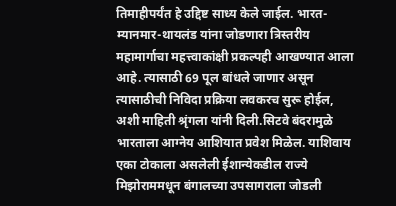तिमाहीपर्यंत हे उद्दिष्ट साध्य केले जाईल. भारत-म्यानमार-थायलंड यांना जोडणारा त्रिस्तरीय महामार्गाचा महत्त्वाकांक्षी प्रकल्पही आखण्यात आला आहे. त्यासाठी 69 पूल बांधले जाणार असून त्यासाठीची निविदा प्रक्रिया लवकरच सुरू होईल, अशी माहिती श्रृंगला यांनी दिली.सिटवे बंदरामुळे भारताला आग्नेय आशियात प्रवेश मिळेल. याशिवाय एका टोकाला असलेली ईशान्येकडील राज्ये मिझोराममधून बंगालच्या उपसागराला जोडली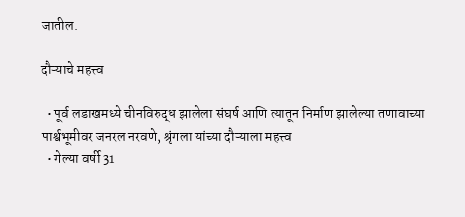जातील.

दौऱ्याचे महत्त्व

  • पूर्व लडाखमध्ये चीनविरुद्ध झालेला संघर्ष आणि त्यातून निर्माण झालेल्या तणावाच्या पार्श्वभूमीवर जनरल नरवणे, श्रृंगला यांच्या दौऱ्याला महत्त्व
  • गेल्या वर्षी 31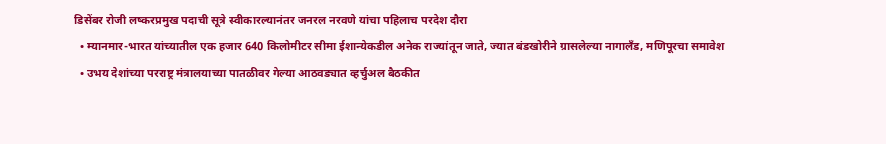डिसेंबर रोजी लष्करप्रमुख पदाची सूत्रे स्वीकारल्यानंतर जनरल नरवणे यांचा पहिलाच परदेश दौरा
  • म्यानमार-भारत यांच्यातील एक हजार 640 किलोमीटर सीमा ईशान्येकडील अनेक राज्यांतून जाते, ज्यात बंडखोरीने ग्रासलेल्या नागालँड, मणिपूरचा समावेश
  • उभय देशांच्या परराष्ट्र मंत्रालयाच्या पातळीवर गेल्या आठवड्यात व्हर्चुअल बैठकीत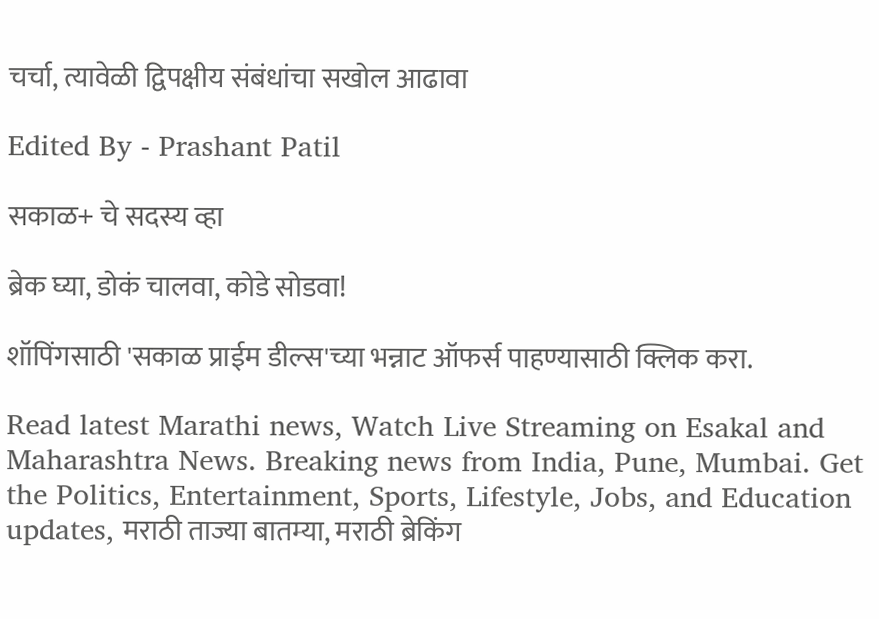चर्चा, त्यावेळी द्विपक्षीय संबंधांचा सखोल आढावा

Edited By - Prashant Patil

सकाळ+ चे सदस्य व्हा

ब्रेक घ्या, डोकं चालवा, कोडे सोडवा!

शॉपिंगसाठी 'सकाळ प्राईम डील्स'च्या भन्नाट ऑफर्स पाहण्यासाठी क्लिक करा.

Read latest Marathi news, Watch Live Streaming on Esakal and Maharashtra News. Breaking news from India, Pune, Mumbai. Get the Politics, Entertainment, Sports, Lifestyle, Jobs, and Education updates, मराठी ताज्या बातम्या, मराठी ब्रेकिंग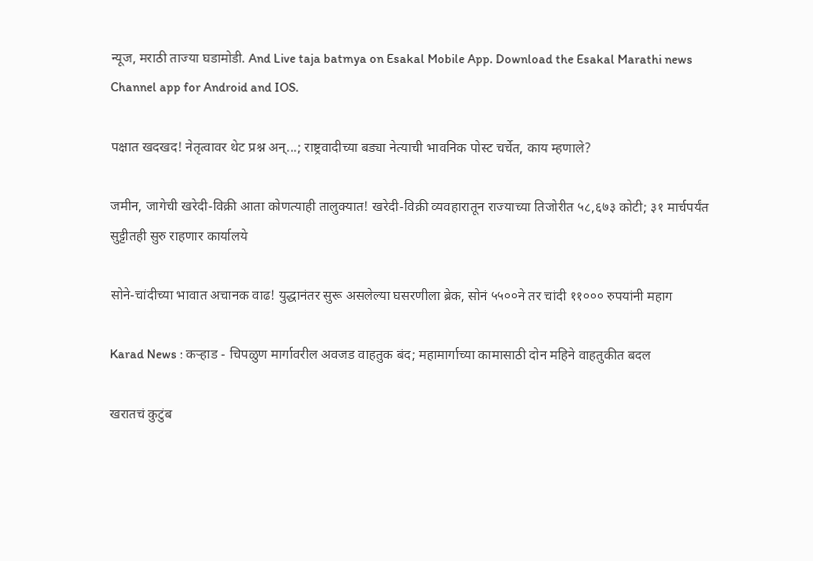न्यूज, मराठी ताज्या घडामोडी. And Live taja batmya on Esakal Mobile App. Download the Esakal Marathi news Channel app for Android and IOS.

पक्षात खदखद! नेतृत्वावर थेट प्रश्न अन्...; राष्ट्रवादीच्या बड्या नेत्याची भावनिक पोस्ट चर्चेत, काय म्हणाले?

जमीन, जागेची खरेदी-विक्री आता कोणत्याही तालुक्यात! खरेदी-विक्री व्यवहारातून राज्याच्या तिजोरीत ५८,६७३ कोटी; ३१ मार्चपर्यंत सुट्टीतही सुरु राहणार कार्यालये

सोने-चांदीच्या भावात अचानक वाढ! युद्धानंतर सुरू असलेल्या घसरणीला ब्रेक, सोनं ५५००ने तर चांदी ११००० रुपयांनी महाग

Karad News : कऱ्हाड - चिपळुण मार्गावरील अवजड वाहतुक बंद; महामार्गाच्या कामासाठी दोन महिने वाहतुकीत बदल

खरातचं कुटुंब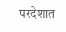परदेशात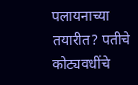पलायनाच्या तयारीत? पतीचे कोट्यवधींचे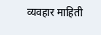व्यवहार माहिती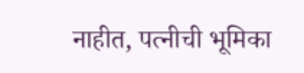नाहीत, पत्नीची भूमिका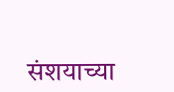संशयाच्या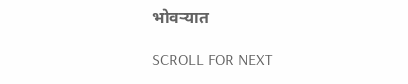भोवऱ्यात

SCROLL FOR NEXT